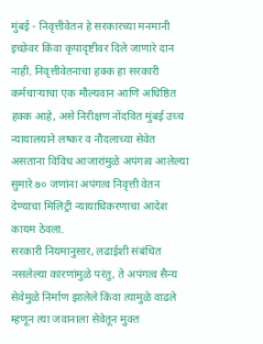मुंबई - निवृत्तीवेतन हे सरकारच्या मनमानी इच्छेवर किंवा कृपादृष्टीवर दिले जाणारे दान नाही. निवृत्तीवेतनाचा हक्क हा सरकारी कर्मचाऱ्याचा एक मौल्यवान आणि अधिष्ठित हक्क आहे, असे निरीक्षण नोंदवित मुंबई उच्च न्यायालयाने लष्कर व नौदलाच्या सेवेत असताना विविध आजारांमुळे अपंगत्व आलेल्या सुमारे ७० जणांना अपंगत्व निवृत्ती वेतन देण्याचा मिलिट्री न्यायाधिकरणाचा आदेश कायम ठेवला.
सरकारी नियमानुसार, लढाईशी संबंधित नसलेल्या कारणांमुळे परंतु, ते अपंगत्व सैन्य सेवेमुळे निर्माण झालेले किंवा त्यामुळे वाढले म्हणून त्या जवानाला सेवेतून मुक्त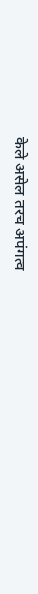केले असेल तरच अपंगत्व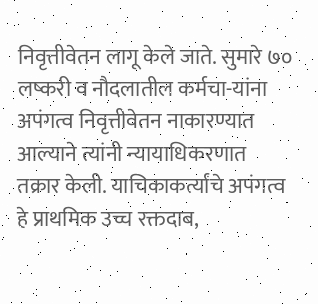निवृत्तीवेतन लागू केले जाते. सुमारे ७० लष्करी व नौदलातील कर्मचा-यांना अपंगत्व निवृत्तीवेतन नाकारण्यात आल्याने त्यांनी न्यायाधिकरणात तक्रार केली. याचिकाकर्त्यांचे अपंगत्व हे प्राथमिक उच्च रक्तदाब,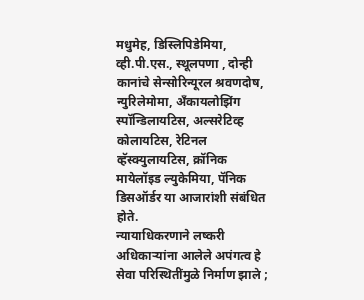मधुमेह, डिस्लिपिडेमिया, व्ही.पी.एस., स्थूलपणा , दोन्ही कानांचे सेन्सोरिन्यूरल श्रवणदोष, न्युरिलेमोमा, अँकायलोझिंग स्पॉन्डिलायटिस, अल्सरेटिव्ह कोलायटिस, रेटिनल व्हॅस्क्युलायटिस, क्रॉनिक मायेलॉइड ल्युकेमिया, पॅनिक डिसऑर्डर या आजारांशी संबंधित होते.
न्यायाधिकरणाने लष्करी अधिकाऱ्यांना आलेले अपंगत्व हे सेवा परिस्थितींमुळे निर्माण झाले ;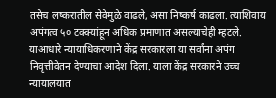तसेच लष्करातील सेवेमुळे वाढले, असा निष्कर्ष काढला. त्याशिवाय अपंगत्व ५० टक्क्यांहून अधिक प्रमाणात असल्याचेही म्हटले. याआधारे न्यायाधिकरणाने केंद्र सरकारला या सर्वांना अपंग निवृत्तीवेतन देण्याचा आदेश दिला. याला केंद्र सरकारने उच्च न्यायालयात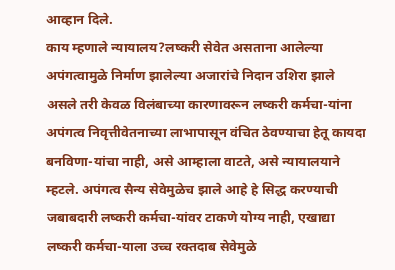आव्हान दिले.
काय म्हणाले न्यायालय?लष्करी सेवेत असताना आलेल्या अपंगत्वामुळे निर्माण झालेल्या अजारांचे निदान उशिरा झाले असले तरी केवळ विलंबाच्या कारणावरून लष्करी कर्मचा-यांना अपंगत्व निवृत्तीवेतनाच्या लाभापासून वंचित ठेवण्याचा हेतू कायदा बनविणा-यांचा नाही, असे आम्हाला वाटते, असे न्यायालयाने म्हटले. अपंगत्व सैन्य सेवेमुळेच झाले आहे हे सिद्ध करण्याची जबाबदारी लष्करी कर्मचा-यांवर टाकणे योग्य नाही, एखाद्या लष्करी कर्मचा-याला उच्च रक्तदाब सेवेमुळे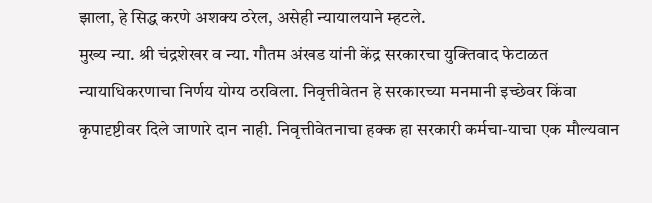झाला, हे सिद्ध करणे अशक्य ठरेल, असेही न्यायालयाने म्हटले.
मुख्य न्या. श्री चंद्रशेखर व न्या. गौतम अंखड यांनी केंद्र सरकारचा युक्तिवाद फेटाळत न्यायाधिकरणाचा निर्णय योग्य ठरविला. निवृत्तीवेतन हे सरकारच्या मनमानी इच्छेवर किंवा कृपादृष्टीवर दिले जाणारे दान नाही. निवृत्तीवेतनाचा हक्क हा सरकारी कर्मचा-याचा एक मौल्यवान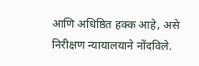आणि अधिष्ठित हक्क आहे, असे निरीक्षण न्यायालयाने नोंदविले.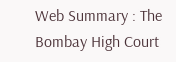Web Summary : The Bombay High Court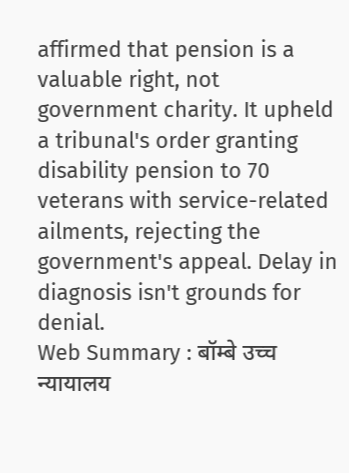affirmed that pension is a valuable right, not government charity. It upheld a tribunal's order granting disability pension to 70 veterans with service-related ailments, rejecting the government's appeal. Delay in diagnosis isn't grounds for denial.
Web Summary : बॉम्बे उच्च न्यायालय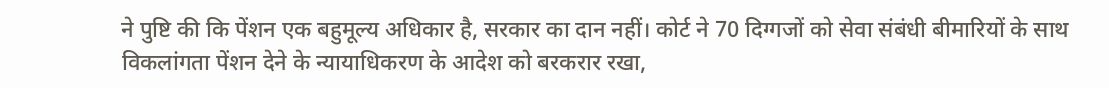ने पुष्टि की कि पेंशन एक बहुमूल्य अधिकार है, सरकार का दान नहीं। कोर्ट ने 70 दिग्गजों को सेवा संबंधी बीमारियों के साथ विकलांगता पेंशन देने के न्यायाधिकरण के आदेश को बरकरार रखा,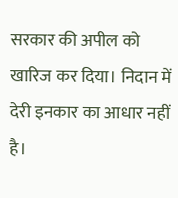सरकार की अपील को खारिज कर दिया। निदान में देरी इनकार का आधार नहीं है।